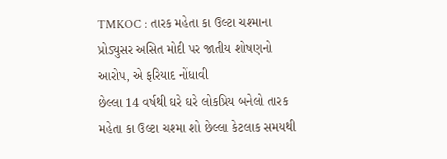TMKOC : તારક મહેતા કા ઉલ્ટા ચશ્માના પ્રોડ્યુસર અસિત મોદી પર જાતીય શોષણનો આરોપ, એ ફરિયાદ નોંધાવી
છેલ્લા 14 વર્ષથી ઘરે ઘરે લોકપ્રિય બનેલો તારક મહેતા કા ઉલ્ટા ચશ્મા શો છેલ્લા કેટલાક સમયથી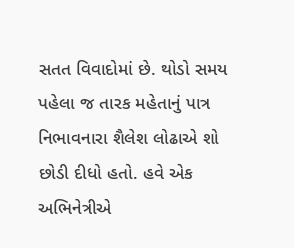સતત વિવાદોમાં છે. થોડો સમય પહેલા જ તારક મહેતાનું પાત્ર નિભાવનારા શૈલેશ લોઢાએ શો છોડી દીધો હતો. હવે એક અભિનેત્રીએ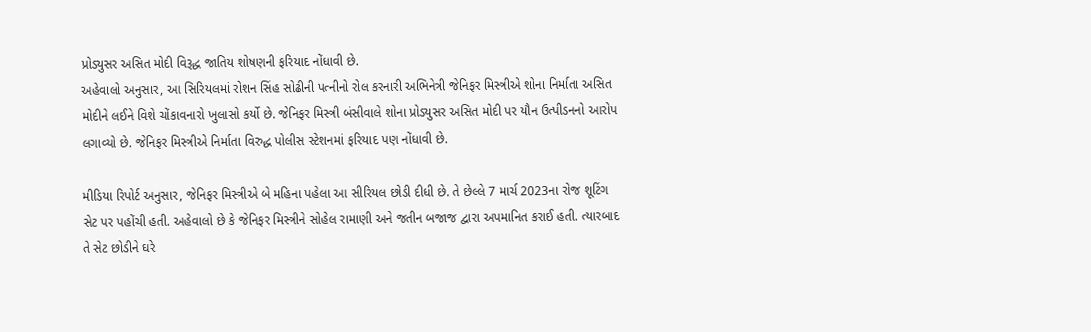પ્રોડ્યુસર અસિત મોદી વિરૂદ્ધ જાતિય શોષણની ફરિયાદ નોંધાવી છે.
અહેવાલો અનુસાર, આ સિરિયલમાં રોશન સિંહ સોઢીની પત્નીનો રોલ કરનારી અભિનેત્રી જેનિફર મિસ્ત્રીએ શોના નિર્માતા અસિત મોદીને લઈને વિશે ચોંકાવનારો ખુલાસો કર્યો છે. જેનિફર મિસ્ત્રી બંસીવાલે શોના પ્રોડ્યુસર અસિત મોદી પર યૌન ઉત્પીડનનો આરોપ લગાવ્યો છે. જેનિફર મિસ્ત્રીએ નિર્માતા વિરુદ્ધ પોલીસ સ્ટેશનમાં ફરિયાદ પણ નોંધાવી છે.

મીડિયા રિપોર્ટ અનુસાર, જેનિફર મિસ્ત્રીએ બે મહિના પહેલા આ સીરિયલ છોડી દીધી છે. તે છેલ્લે 7 માર્ચ 2023ના રોજ શૂટિંગ સેટ પર પહોંચી હતી. અહેવાલો છે કે જેનિફર મિસ્ત્રીને સોહેલ રામાણી અને જતીન બજાજ દ્વારા અપમાનિત કરાઈ હતી. ત્યારબાદ તે સેટ છોડીને ઘરે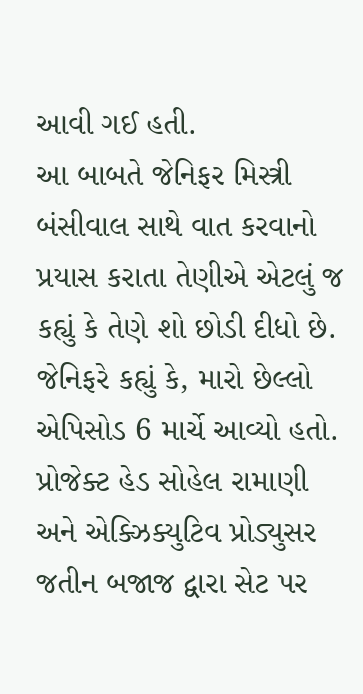આવી ગઈ હતી.
આ બાબતે જેનિફર મિસ્ત્રી બંસીવાલ સાથે વાત કરવાનો પ્રયાસ કરાતા તેણીએ એટલું જ કહ્યું કે તેણે શો છોડી દીધો છે. જેનિફરે કહ્યું કે, મારો છેલ્લો એપિસોડ 6 માર્ચે આવ્યો હતો. પ્રોજેક્ટ હેડ સોહેલ રામાણી અને એક્ઝિક્યુટિવ પ્રોડ્યુસર જતીન બજાજ દ્વારા સેટ પર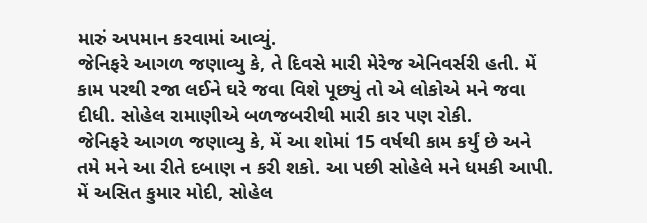મારું અપમાન કરવામાં આવ્યું.
જેનિફરે આગળ જણાવ્યુ કે, તે દિવસે મારી મેરેજ એનિવર્સરી હતી. મેં કામ પરથી રજા લઈને ઘરે જવા વિશે પૂછ્યું તો એ લોકોએ મને જવા દીધી. સોહેલ રામાણીએ બળજબરીથી મારી કાર પણ રોકી.
જેનિફરે આગળ જણાવ્યુ કે, મેં આ શોમાં 15 વર્ષથી કામ કર્યું છે અને તમે મને આ રીતે દબાણ ન કરી શકો. આ પછી સોહેલે મને ધમકી આપી. મેં અસિત કુમાર મોદી, સોહેલ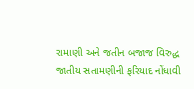રામાણી અને જતીન બજાજ વિરુદ્ધ જાતીય સતામણીની ફરિયાદ નોંધાવી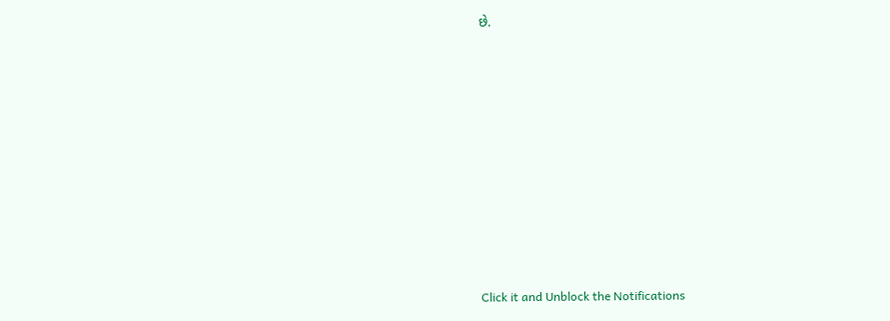છે.












Click it and Unblock the Notifications